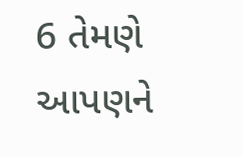6 તેમણે આપણને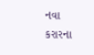નવા કરારના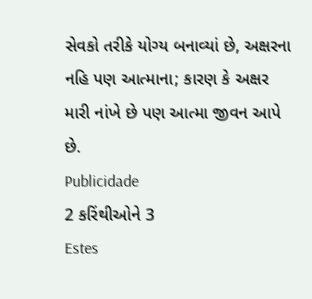સેવકો તરીકે યોગ્ય બનાવ્યાં છે, અક્ષરના નહિ પણ આત્માના; કારણ કે અક્ષર મારી નાંખે છે પણ આત્મા જીવન આપે છે.
Publicidade
2 કરિંથીઓને 3
Estes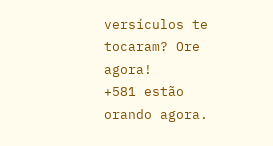versículos te tocaram? Ore agora!
+581 estão orando agora.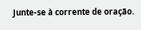Junte-se à corrente de oração.